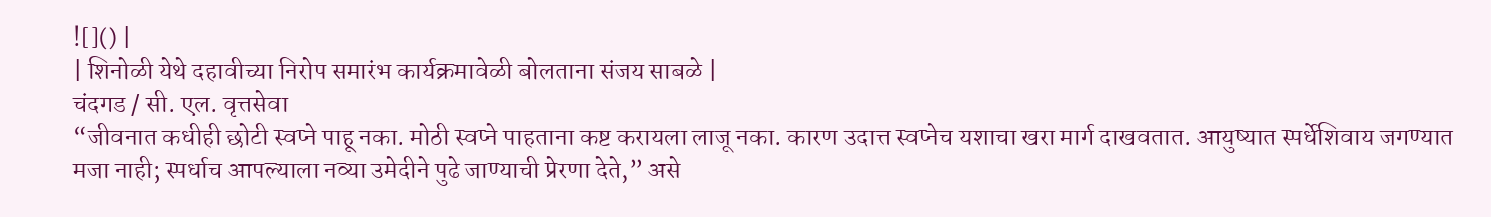![]() |
| शिनोळी येथे दहावीच्या निरोप समारंभ कार्यक्रमावेळी बोलताना संजय साबळे |
चंदगड / सी. एल. वृत्तसेवा
“जीवनात कधीही छोटी स्वप्ने पाहू नका. मोठी स्वप्ने पाहताना कष्ट करायला लाजू नका. कारण उदात्त स्वप्नेच यशाचा खरा मार्ग दाखवतात. आयुष्यात स्पर्धेशिवाय जगण्यात मजा नाही; स्पर्धाच आपल्याला नव्या उमेदीने पुढे जाण्याची प्रेरणा देते,” असे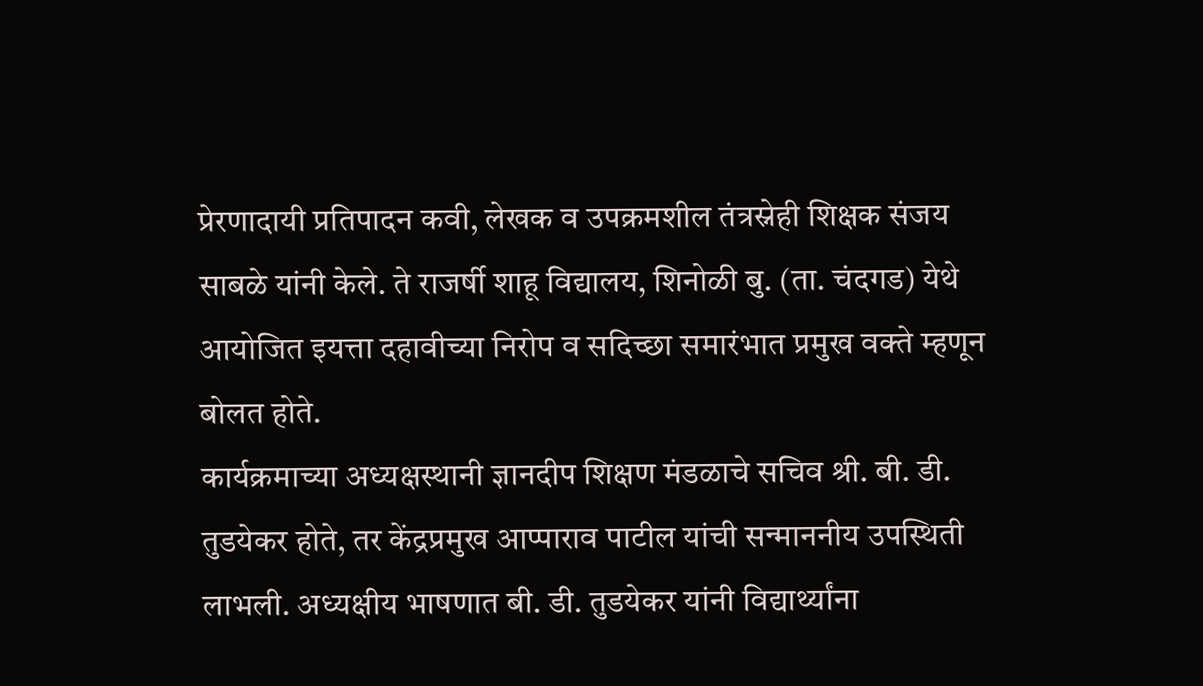प्रेरणादायी प्रतिपादन कवी, लेखक व उपक्रमशील तंत्रस्नेही शिक्षक संजय साबळे यांनी केले. ते राजर्षी शाहू विद्यालय, शिनोळी बु. (ता. चंदगड) येथे आयोजित इयत्ता दहावीच्या निरोप व सदिच्छा समारंभात प्रमुख वक्ते म्हणून बोलत होते.
कार्यक्रमाच्या अध्यक्षस्थानी ज्ञानदीप शिक्षण मंडळाचे सचिव श्री. बी. डी. तुडयेकर होते, तर केंद्रप्रमुख आप्पाराव पाटील यांची सन्माननीय उपस्थिती लाभली. अध्यक्षीय भाषणात बी. डी. तुडयेकर यांनी विद्यार्थ्यांना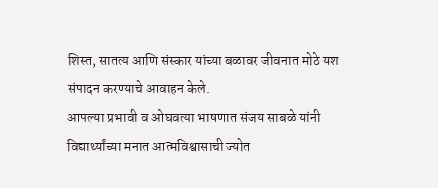शिस्त, सातत्य आणि संस्कार यांच्या बळावर जीवनात मोठे यश संपादन करण्याचे आवाहन केले.
आपल्या प्रभावी व ओघवत्या भाषणात संजय साबळे यांनी विद्यार्थ्यांच्या मनात आत्मविश्वासाची ज्योत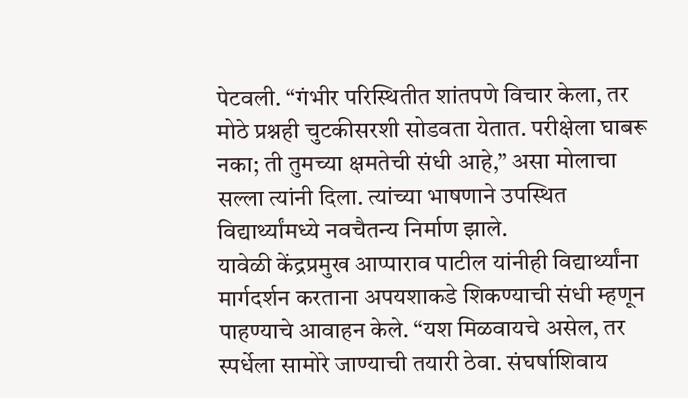पेटवली. “गंभीर परिस्थितीत शांतपणे विचार केला, तर मोठे प्रश्नही चुटकीसरशी सोडवता येतात. परीक्षेला घाबरू नका; ती तुमच्या क्षमतेची संधी आहे,” असा मोलाचा सल्ला त्यांनी दिला. त्यांच्या भाषणाने उपस्थित विद्यार्थ्यांमध्ये नवचैतन्य निर्माण झाले.
यावेळी केंद्रप्रमुख आप्पाराव पाटील यांनीही विद्यार्थ्यांना मार्गदर्शन करताना अपयशाकडे शिकण्याची संधी म्हणून पाहण्याचे आवाहन केले. “यश मिळवायचे असेल, तर स्पर्धेला सामोरे जाण्याची तयारी ठेवा. संघर्षाशिवाय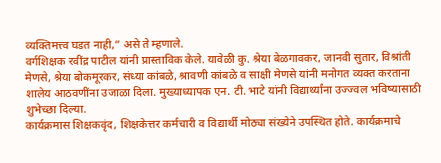व्यक्तिमत्त्व घडत नाही,” असे ते म्हणाले.
वर्गशिक्षक रवींद्र पाटील यांनी प्रास्ताविक केले. यावेळी कु. श्रेया बेळगावकर, जानवी सुतार, विश्रांती मेणसे, श्रेया बोकमूरकर, संध्या कांबळे, श्रावणी कांबळे व साक्षी मेणसे यांनी मनोगत व्यक्त करताना शालेय आठवणींना उजाळा दिला. मुख्याध्यापक एन. टी. भाटे यांनी विद्यार्थ्यांना उज्ज्वल भविष्यासाठी शुभेच्छा दिल्या.
कार्यक्रमास शिक्षकवृंद, शिक्षकेत्तर कर्मचारी व विद्यार्थी मोठ्या संख्येने उपस्थित होते. कार्यक्रमाचे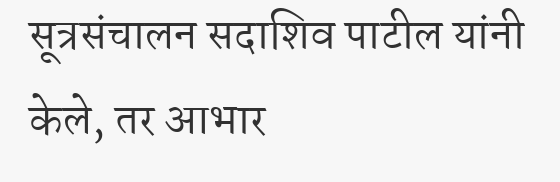सूत्रसंचालन सदाशिव पाटील यांनी केले, तर आभार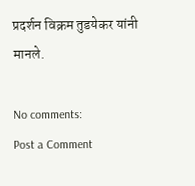प्रदर्शन विक्रम तुडयेकर यांनी मानले.

No comments:
Post a Comment